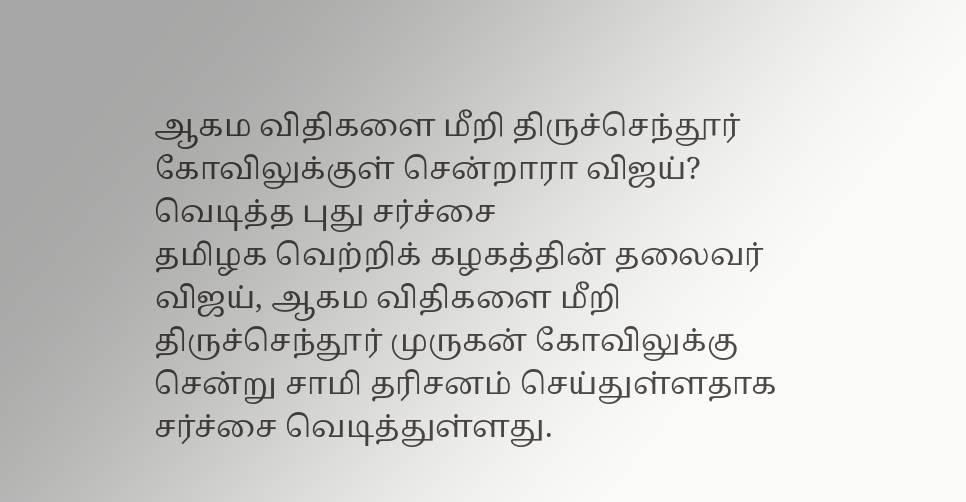ஆகம விதிகளை மீறி திருச்செந்தூர் கோவிலுக்குள் சென்றாரா விஜய்? வெடித்த புது சர்ச்சை
தமிழக வெற்றிக் கழகத்தின் தலைவர் விஜய், ஆகம விதிகளை மீறி திருச்செந்தூர் முருகன் கோவிலுக்கு சென்று சாமி தரிசனம் செய்துள்ளதாக சர்ச்சை வெடித்துள்ளது.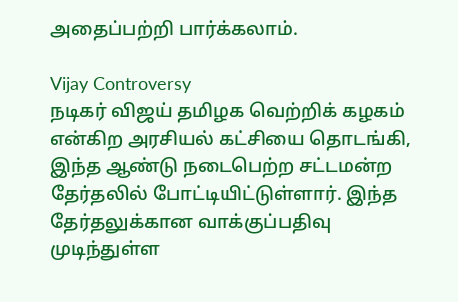அதைப்பற்றி பார்க்கலாம்.

Vijay Controversy
நடிகர் விஜய் தமிழக வெற்றிக் கழகம் என்கிற அரசியல் கட்சியை தொடங்கி, இந்த ஆண்டு நடைபெற்ற சட்டமன்ற தேர்தலில் போட்டியிட்டுள்ளார். இந்த தேர்தலுக்கான வாக்குப்பதிவு முடிந்துள்ள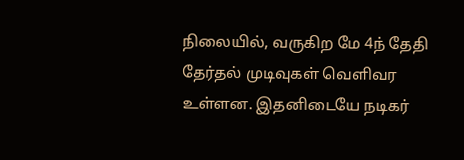நிலையில், வருகிற மே 4ந் தேதி தேர்தல் முடிவுகள் வெளிவர உள்ளன. இதனிடையே நடிகர்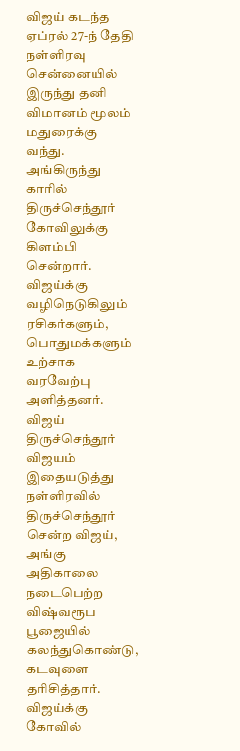விஜய் கடந்த ஏப்ரல் 27-ந் தேதி நள்ளிரவு சென்னையில் இருந்து தனி விமானம் மூலம் மதுரைக்கு வந்து. அங்கிருந்து காரில் திருச்செந்தூர் கோவிலுக்கு கிளம்பி சென்றார். விஜய்க்கு வழிநெடுகிலும் ரசிகர்களும், பொதுமக்களும் உற்சாக வரவேற்பு அளித்தனர்.
விஜய் திருச்செந்தூர் விஜயம்
இதையடுத்து நள்ளிரவில் திருச்செந்தூர் சென்ற விஜய், அங்கு அதிகாலை நடைபெற்ற விஷ்வரூப பூஜையில் கலந்துகொண்டு, கடவுளை தரிசித்தார். விஜய்க்கு கோவில்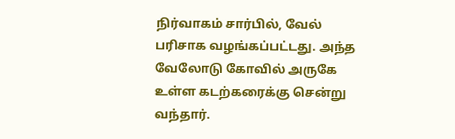நிர்வாகம் சார்பில், வேல் பரிசாக வழங்கப்பட்டது. அந்த வேலோடு கோவில் அருகே உள்ள கடற்கரைக்கு சென்று வந்தார்.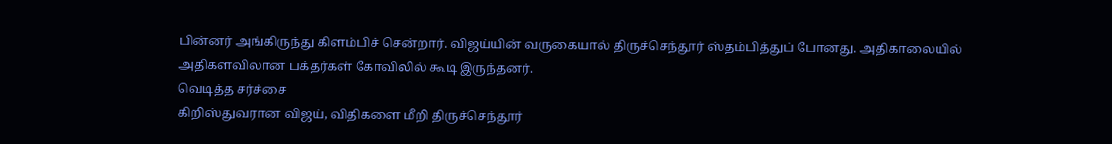பின்னர் அங்கிருந்து கிளம்பிச் சென்றார். விஜய்யின் வருகையால் திருச்செந்தூர் ஸ்தம்பித்துப் போனது. அதிகாலையில் அதிகளவிலான பக்தர்கள் கோவிலில் கூடி இருந்தனர்.
வெடித்த சர்ச்சை
கிறிஸ்துவரான விஜய், விதிகளை மீறி திருச்செந்தூர்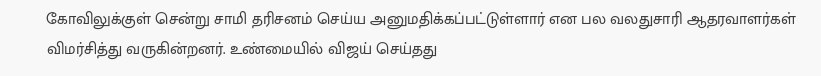கோவிலுக்குள் சென்று சாமி தரிசனம் செய்ய அனுமதிக்கப்பட்டுள்ளார் என பல வலதுசாரி ஆதரவாளர்கள் விமர்சித்து வருகின்றனர். உண்மையில் விஜய் செய்தது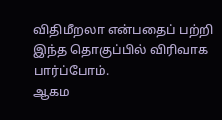விதிமீறலா என்பதைப் பற்றி இந்த தொகுப்பில் விரிவாக பார்ப்போம்.
ஆகம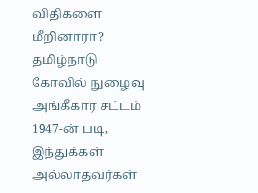விதிகளை மீறினாரா?
தமிழ்நாடு கோவில் நுழைவு அங்கீகார சட்டம் 1947-ன் படி, இந்துக்கள் அல்லாதவர்கள்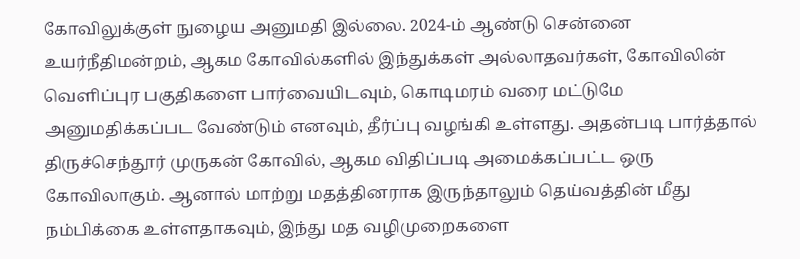கோவிலுக்குள் நுழைய அனுமதி இல்லை. 2024-ம் ஆண்டு சென்னை உயர்நீதிமன்றம், ஆகம கோவில்களில் இந்துக்கள் அல்லாதவர்கள், கோவிலின் வெளிப்புர பகுதிகளை பார்வையிடவும், கொடிமரம் வரை மட்டுமே அனுமதிக்கப்பட வேண்டும் எனவும், தீர்ப்பு வழங்கி உள்ளது. அதன்படி பார்த்தால் திருச்செந்தூர் முருகன் கோவில், ஆகம விதிப்படி அமைக்கப்பட்ட ஒரு கோவிலாகும். ஆனால் மாற்று மதத்தினராக இருந்தாலும் தெய்வத்தின் மீது நம்பிக்கை உள்ளதாகவும், இந்து மத வழிமுறைகளை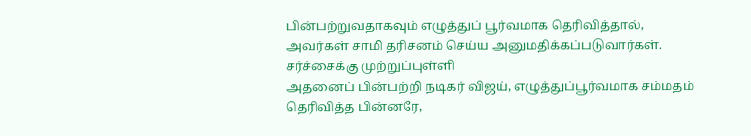பின்பற்றுவதாகவும் எழுத்துப் பூர்வமாக தெரிவித்தால், அவர்கள் சாமி தரிசனம் செய்ய அனுமதிக்கப்படுவார்கள்.
சர்ச்சைக்கு முற்றுப்புள்ளி
அதனைப் பின்பற்றி நடிகர் விஜய், எழுத்துப்பூர்வமாக சம்மதம் தெரிவித்த பின்னரே,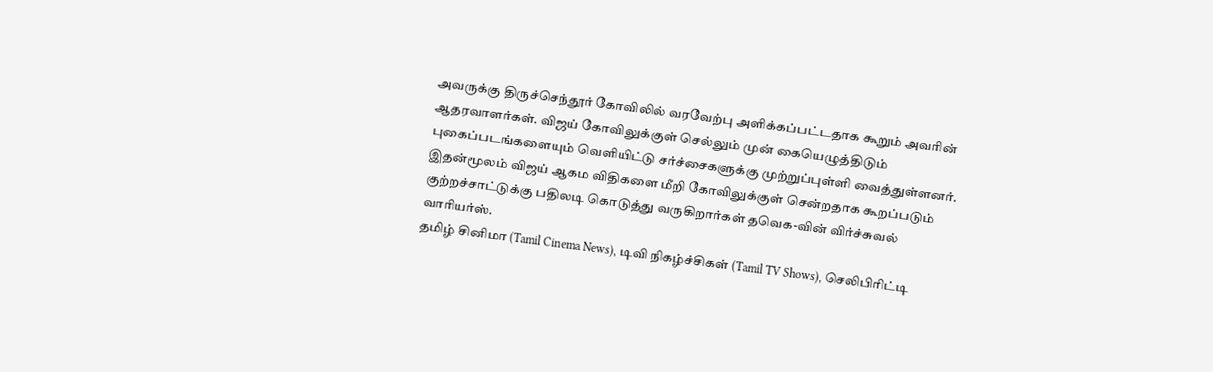அவருக்கு திருச்செந்தூர் கோவிலில் வரவேற்பு அளிக்கப்பட்டதாக கூறும் அவரின் ஆதரவாளர்கள். விஜய் கோவிலுக்குள் செல்லும் முன் கையெழுத்திடும் புகைப்படங்களையும் வெளியிட்டு சர்ச்சைகளுக்கு முற்றுப்புள்ளி வைத்துள்ளனர். இதன்மூலம் விஜய் ஆகம விதிகளை மீறி கோவிலுக்குள் சென்றதாக கூறப்படும் குற்றச்சாட்டுக்கு பதிலடி கொடுத்து வருகிறார்கள் தவெக-வின் விர்ச்சுவல் வாரியர்ஸ்.
தமிழ் சினிமா (Tamil Cinema News), டிவி நிகழ்ச்சிகள் (Tamil TV Shows), செலிபிரிட்டி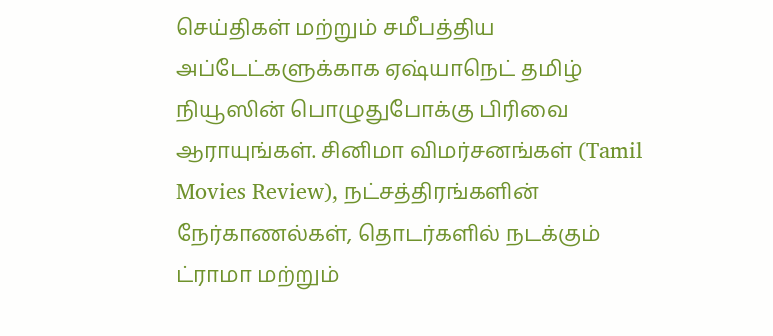செய்திகள் மற்றும் சமீபத்திய அப்டேட்களுக்காக ஏஷ்யாநெட் தமிழ் நியூஸின் பொழுதுபோக்கு பிரிவை ஆராயுங்கள். சினிமா விமர்சனங்கள் (Tamil Movies Review), நட்சத்திரங்களின் நேர்காணல்கள், தொடர்களில் நடக்கும் ட்ராமா மற்றும்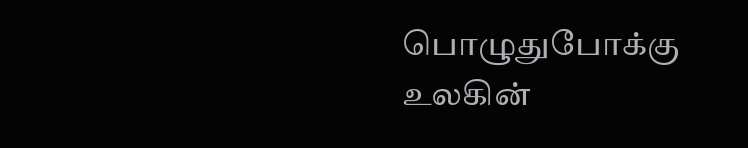பொழுதுபோக்கு உலகின்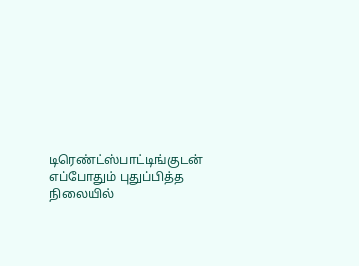டிரெண்ட்ஸ்பாட்டிங்குடன் எப்போதும் புதுப்பித்த நிலையில்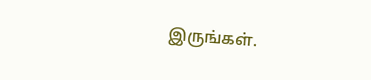இருங்கள்.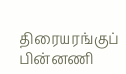திரையரங்குப் பின்னணி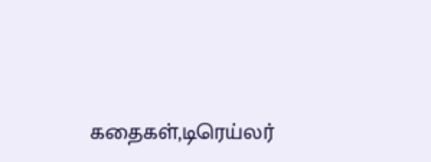கதைகள்,டிரெய்லர்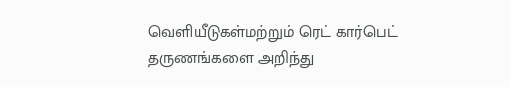வெளியீடுகள்மற்றும் ரெட் கார்பெட் தருணங்களை அறிந்து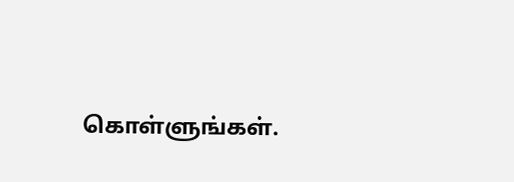கொள்ளுங்கள்.